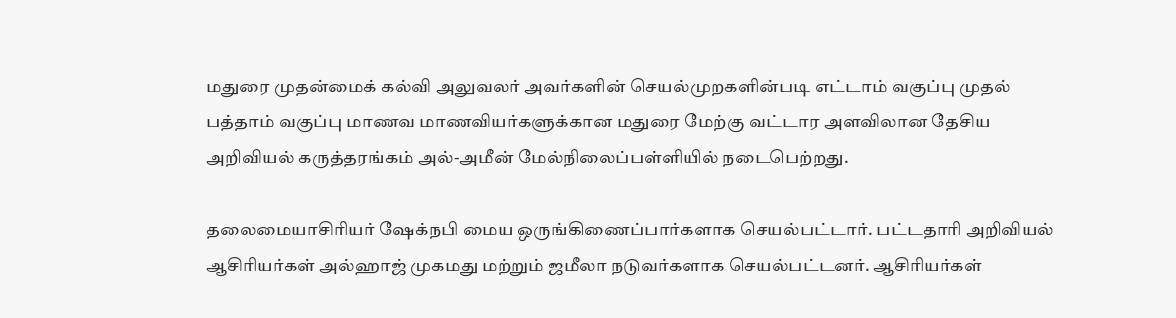மதுரை முதன்மைக் கல்வி அலுவலர் அவர்களின் செயல்முறகளின்படி எட்டாம் வகுப்பு முதல் பத்தாம் வகுப்பு மாணவ மாணவியர்களுக்கான மதுரை மேற்கு வட்டார அளவிலான தேசிய அறிவியல் கருத்தரங்கம் அல்-அமீன் மேல்நிலைப்பள்ளியில் நடைபெற்றது.

தலைமையாசிரியர் ஷேக்நபி மைய ஒருங்கிணைப்பார்களாக செயல்பட்டார். பட்டதாரி அறிவியல் ஆசிரியர்கள் அல்ஹாஜ் முகமது மற்றும் ஜமீலா நடுவர்களாக செயல்பட்டனர். ஆசிரியர்கள்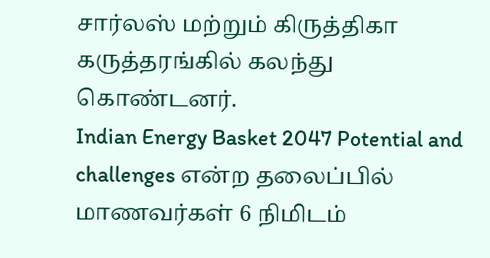சார்லஸ் மற்றும் கிருத்திகா
கருத்தரங்கில் கலந்து கொண்டனர்.
Indian Energy Basket 2047 Potential and challenges என்ற தலைப்பில் மாணவர்கள் 6 நிமிடம்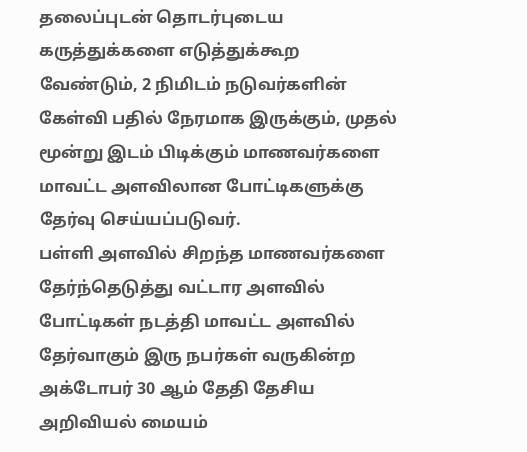தலைப்புடன் தொடர்புடைய கருத்துக்களை எடுத்துக்கூற வேண்டும், 2 நிமிடம் நடுவர்களின் கேள்வி பதில் நேரமாக இருக்கும், முதல் மூன்று இடம் பிடிக்கும் மாணவர்களை மாவட்ட அளவிலான போட்டிகளுக்கு தேர்வு செய்யப்படுவர்.
பள்ளி அளவில் சிறந்த மாணவர்களை தேர்ந்தெடுத்து வட்டார அளவில் போட்டிகள் நடத்தி மாவட்ட அளவில் தேர்வாகும் இரு நபர்கள் வருகின்ற அக்டோபர் 30 ஆம் தேதி தேசிய அறிவியல் மையம்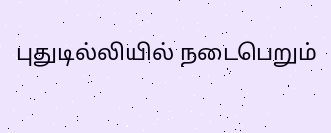புதுடில்லியில் நடைபெறும்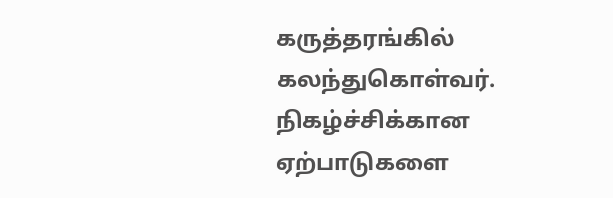கருத்தரங்கில் கலந்துகொள்வர்.
நிகழ்ச்சிக்கான ஏற்பாடுகளை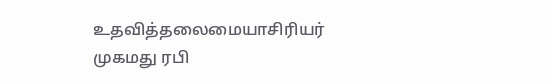உதவித்தலைமையாசிரியர் முகமது ரபி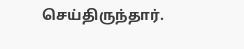செய்திருந்தார்.